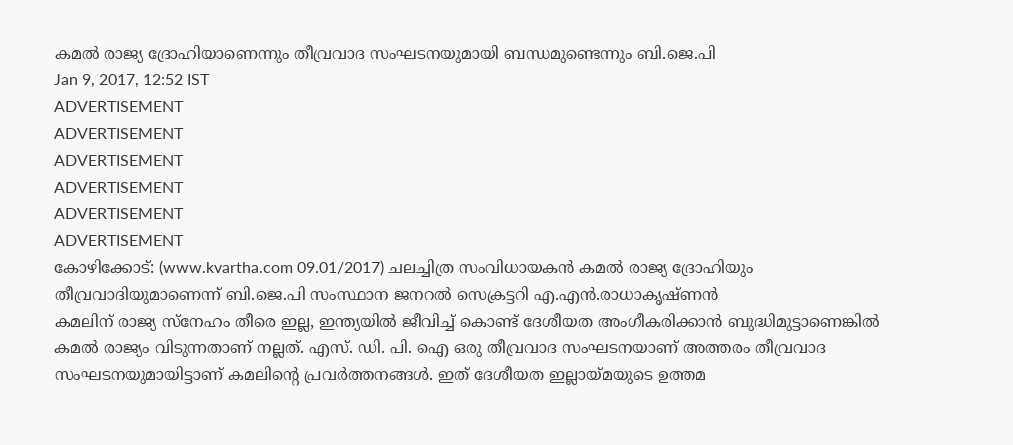കമൽ രാജ്യ ദ്രോഹിയാണെന്നും തീവ്രവാദ സംഘടനയുമായി ബന്ധമുണ്ടെന്നും ബി.ജെ.പി
Jan 9, 2017, 12:52 IST
ADVERTISEMENT
ADVERTISEMENT
ADVERTISEMENT
ADVERTISEMENT
ADVERTISEMENT
ADVERTISEMENT
കോഴിക്കോട്: (www.kvartha.com 09.01/2017) ചലച്ചിത്ര സംവിധായകൻ കമൽ രാജ്യ ദ്രോഹിയും തീവ്രവാദിയുമാണെന്ന് ബി.ജെ.പി സംസ്ഥാന ജനറൽ സെക്രട്ടറി എ.എൻ.രാധാകൃഷ്ണൻ
കമലിന് രാജ്യ സ്നേഹം തീരെ ഇല്ല, ഇന്ത്യയിൽ ജീവിച്ച് കൊണ്ട് ദേശീയത അംഗീകരിക്കാൻ ബുദ്ധിമുട്ടാണെങ്കിൽ കമൽ രാജ്യം വിടുന്നതാണ് നല്ലത്. എസ്. ഡി. പി. ഐ ഒരു തീവ്രവാദ സംഘടനയാണ് അത്തരം തീവ്രവാദ സംഘടനയുമായിട്ടാണ് കമലിന്റെ പ്രവർത്തനങ്ങൾ. ഇത് ദേശീയത ഇല്ലായ്മയുടെ ഉത്തമ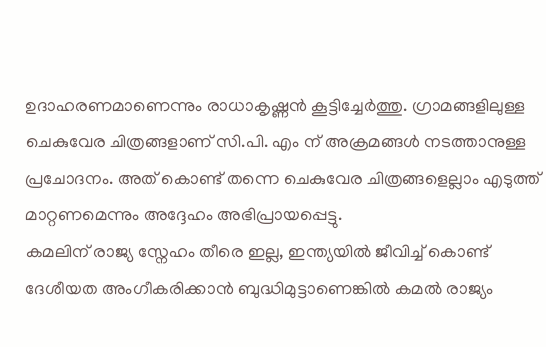ഉദാഹരണമാണെന്നും രാധാകൃഷ്ണൻ കൂട്ടിച്ചേർത്തു. ഗ്രാമങ്ങളിലുള്ള ചെകുവേര ചിത്രങ്ങളാണ് സി.പി. എം ന് അക്രമങ്ങൾ നടത്താനുള്ള പ്രചോദനം. അത് കൊണ്ട് തന്നെ ചെകുവേര ചിത്രങ്ങളെല്ലാം എടുത്ത് മാറ്റണമെന്നും അദ്ദേഹം അഭിപ്രായപ്പെട്ടു.
കമലിന് രാജ്യ സ്നേഹം തീരെ ഇല്ല, ഇന്ത്യയിൽ ജീവിച്ച് കൊണ്ട് ദേശീയത അംഗീകരിക്കാൻ ബുദ്ധിമുട്ടാണെങ്കിൽ കമൽ രാജ്യം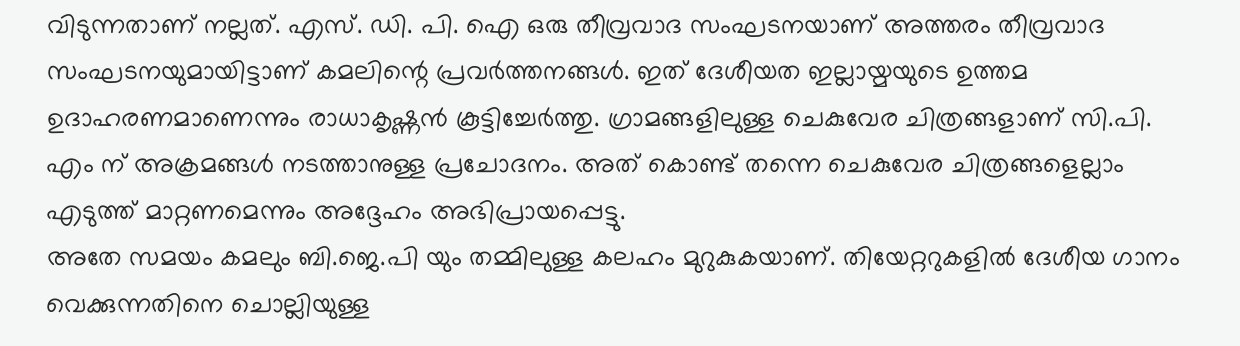വിടുന്നതാണ് നല്ലത്. എസ്. ഡി. പി. ഐ ഒരു തീവ്രവാദ സംഘടനയാണ് അത്തരം തീവ്രവാദ സംഘടനയുമായിട്ടാണ് കമലിന്റെ പ്രവർത്തനങ്ങൾ. ഇത് ദേശീയത ഇല്ലായ്മയുടെ ഉത്തമ ഉദാഹരണമാണെന്നും രാധാകൃഷ്ണൻ കൂട്ടിച്ചേർത്തു. ഗ്രാമങ്ങളിലുള്ള ചെകുവേര ചിത്രങ്ങളാണ് സി.പി. എം ന് അക്രമങ്ങൾ നടത്താനുള്ള പ്രചോദനം. അത് കൊണ്ട് തന്നെ ചെകുവേര ചിത്രങ്ങളെല്ലാം എടുത്ത് മാറ്റണമെന്നും അദ്ദേഹം അഭിപ്രായപ്പെട്ടു.
അതേ സമയം കമലും ബി.ജെ.പി യും തമ്മിലുള്ള കലഹം മുറുകുകയാണ്. തിയേറ്ററുകളിൽ ദേശീയ ഗാനം വെക്കുന്നതിനെ ചൊല്ലിയുള്ള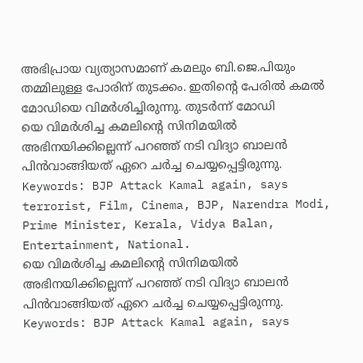അഭിപ്രായ വ്യത്യാസമാണ് കമലും ബി.ജെ.പിയും തമ്മിലുള്ള പോരിന് തുടക്കം. ഇതിന്റെ പേരിൽ കമൽ മോഡിയെ വിമർശിച്ചിരുന്നു. തുടർന്ന് മോഡി
യെ വിമർശിച്ച കമലിന്റെ സിനിമയിൽ അഭിനയിക്കില്ലെന്ന് പറഞ്ഞ് നടി വിദ്യാ ബാലൻ പിൻവാങ്ങിയത് ഏറെ ചർച്ച ചെയ്യപ്പെട്ടിരുന്നു.
Keywords: BJP Attack Kamal again, says terrorist, Film, Cinema, BJP, Narendra Modi, Prime Minister, Kerala, Vidya Balan, Entertainment, National.
യെ വിമർശിച്ച കമലിന്റെ സിനിമയിൽ അഭിനയിക്കില്ലെന്ന് പറഞ്ഞ് നടി വിദ്യാ ബാലൻ പിൻവാങ്ങിയത് ഏറെ ചർച്ച ചെയ്യപ്പെട്ടിരുന്നു.
Keywords: BJP Attack Kamal again, says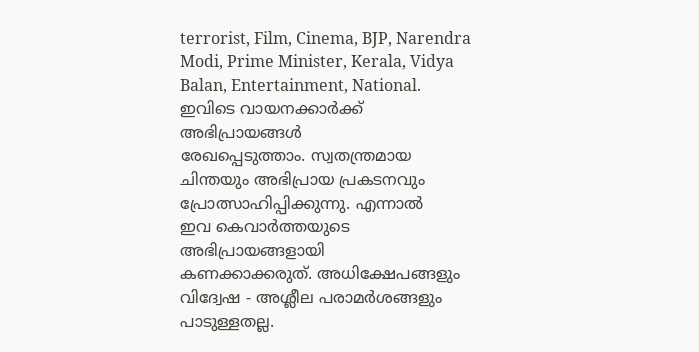terrorist, Film, Cinema, BJP, Narendra Modi, Prime Minister, Kerala, Vidya Balan, Entertainment, National.
ഇവിടെ വായനക്കാർക്ക് അഭിപ്രായങ്ങൾ
രേഖപ്പെടുത്താം. സ്വതന്ത്രമായ
ചിന്തയും അഭിപ്രായ പ്രകടനവും
പ്രോത്സാഹിപ്പിക്കുന്നു. എന്നാൽ
ഇവ കെവാർത്തയുടെ അഭിപ്രായങ്ങളായി
കണക്കാക്കരുത്. അധിക്ഷേപങ്ങളും
വിദ്വേഷ - അശ്ലീല പരാമർശങ്ങളും
പാടുള്ളതല്ല.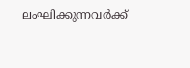ലംഘിക്കുന്നവർക്ക്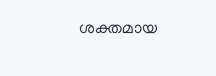ശക്തമായ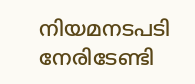നിയമനടപടി നേരിടേണ്ടി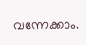വന്നേക്കാം.